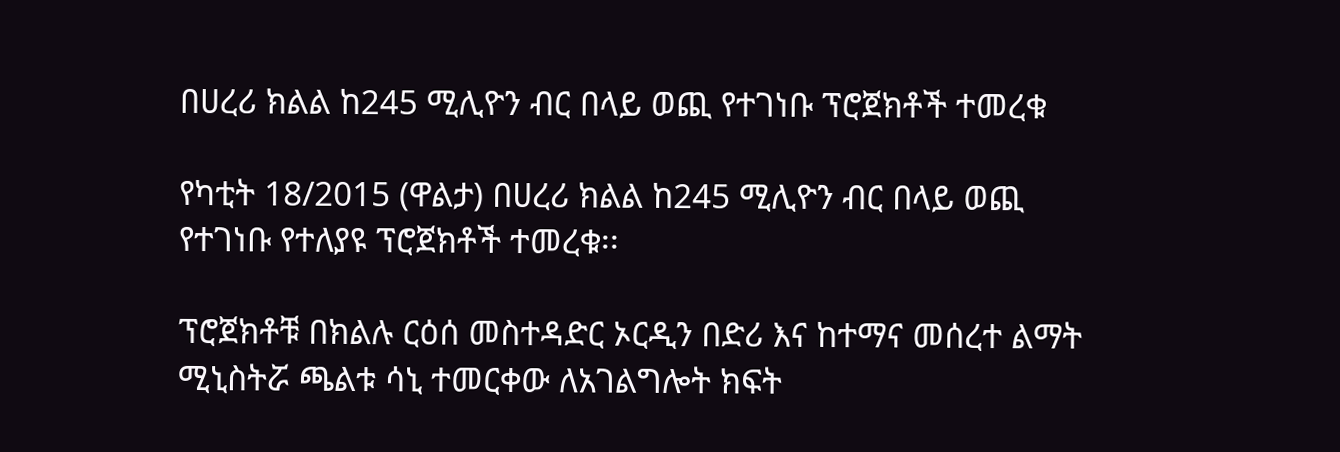በሀረሪ ክልል ከ245 ሚሊዮን ብር በላይ ወጪ የተገነቡ ፕሮጀክቶች ተመረቁ

የካቲት 18/2015 (ዋልታ) በሀረሪ ክልል ከ245 ሚሊዮን ብር በላይ ወጪ የተገነቡ የተለያዩ ፕሮጀክቶች ተመረቁ፡፡

ፕሮጀክቶቹ በክልሉ ርዕሰ መስተዳድር ኦርዲን በድሪ እና ከተማና መሰረተ ልማት ሚኒስትሯ ጫልቱ ሳኒ ተመርቀው ለአገልግሎት ክፍት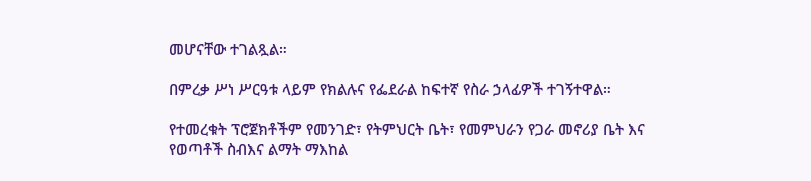መሆናቸው ተገልጿል።

በምረቃ ሥነ ሥርዓቱ ላይም የክልሉና የፌደራል ከፍተኛ የስራ ኃላፊዎች ተገኝተዋል።

የተመረቁት ፕሮጀክቶችም የመንገድ፣ የትምህርት ቤት፣ የመምህራን የጋራ መኖሪያ ቤት እና የወጣቶች ስብእና ልማት ማእከል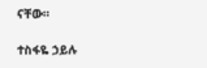ናቸው።

ተስፋዬ ኃይሉ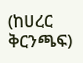(ከሀረር ቅርንጫፍ)